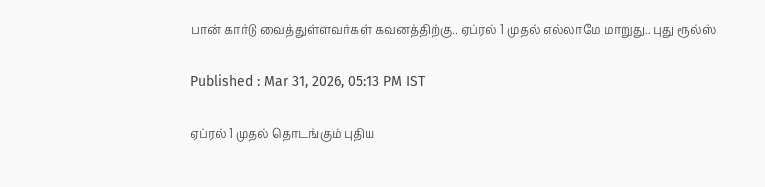பான் கார்டு வைத்துள்ளவர்கள் கவனத்திற்கு.. ஏப்ரல் 1 முதல் எல்லாமே மாறுது.. புது ரூல்ஸ்

Published : Mar 31, 2026, 05:13 PM IST

ஏப்ரல் 1 முதல் தொடங்கும் புதிய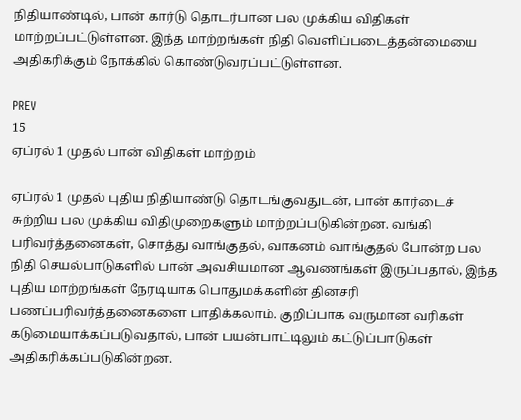நிதியாண்டில், பான் கார்டு தொடர்பான பல முக்கிய விதிகள் மாற்றப்பட்டுள்ளன. இந்த மாற்றங்கள் நிதி வெளிப்படைத்தன்மையை அதிகரிக்கும் நோக்கில் கொண்டுவரப்பட்டுள்ளன.

PREV
15
ஏப்ரல் 1 முதல் பான் விதிகள் மாற்றம்

ஏப்ரல் 1 முதல் புதிய நிதியாண்டு தொடங்குவதுடன், பான் கார்டைச் சுற்றிய பல முக்கிய விதிமுறைகளும் மாற்றப்படுகின்றன. வங்கி பரிவர்த்தனைகள், சொத்து வாங்குதல், வாகனம் வாங்குதல் போன்ற பல நிதி செயல்பாடுகளில் பான் அவசியமான ஆவணங்கள் இருப்பதால், இந்த புதிய மாற்றங்கள் நேரடியாக பொதுமக்களின் தினசரி பணப்பரிவர்த்தனைகளை பாதிக்கலாம். குறிப்பாக வருமான வரிகள் கடுமையாக்கப்படுவதால், பான் பயன்பாட்டிலும் கட்டுப்பாடுகள் அதிகரிக்கப்படுகின்றன.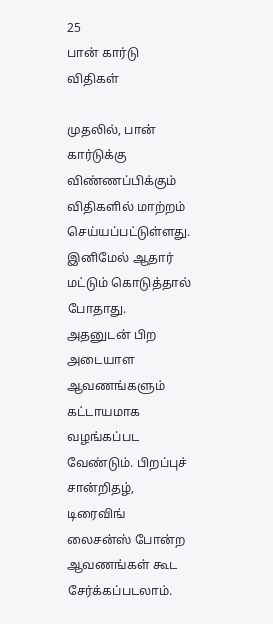25
பான் கார்டு விதிகள்

முதலில், பான் கார்டுக்கு விண்ணப்பிக்கும் விதிகளில் மாற்றம் செய்யப்பட்டுள்ளது. இனிமேல் ஆதார் மட்டும் கொடுத்தால் போதாது. அதனுடன் பிற அடையாள ஆவணங்களும் கட்டாயமாக வழங்கப்பட வேண்டும். பிறப்புச் சான்றிதழ், டிரைவிங் லைசன்ஸ் போன்ற ஆவணங்கள் கூட சேர்க்கப்படலாம்.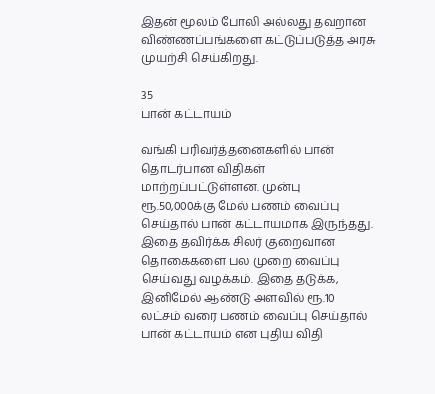இதன் மூலம் போலி அல்லது தவறான விண்ணப்பங்களை கட்டுப்படுத்த அரசு முயற்சி செய்கிறது.

35
பான் கட்டாயம்

வங்கி பரிவர்த்தனைகளில் பான் தொடர்பான விதிகள் மாற்றப்பட்டுள்ளன. முன்பு ரூ.50,000க்கு மேல் பணம் வைப்பு செய்தால் பான் கட்டாயமாக இருந்தது. இதை தவிர்க்க சிலர் குறைவான தொகைகளை பல முறை வைப்பு செய்வது வழக்கம். இதை தடுக்க, இனிமேல் ஆண்டு அளவில் ரூ.10 லட்சம் வரை பணம் வைப்பு செய்தால் பான் கட்டாயம் என புதிய விதி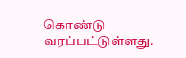கொண்டு வரப்பட்டுள்ளது.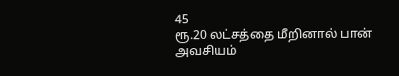45
ரூ.20 லட்சத்தை மீறினால் பான் அவசியம்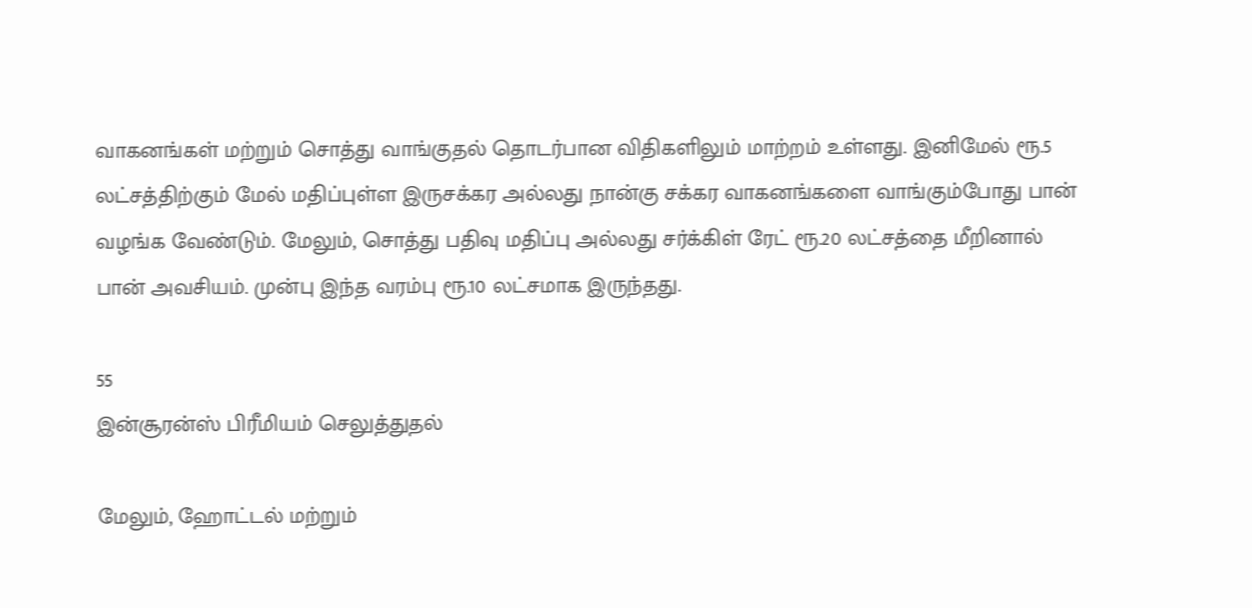வாகனங்கள் மற்றும் சொத்து வாங்குதல் தொடர்பான விதிகளிலும் மாற்றம் உள்ளது. இனிமேல் ரூ.5 லட்சத்திற்கும் மேல் மதிப்புள்ள இருசக்கர அல்லது நான்கு சக்கர வாகனங்களை வாங்கும்போது பான் வழங்க வேண்டும். மேலும், சொத்து பதிவு மதிப்பு அல்லது சர்க்கிள் ரேட் ரூ.20 லட்சத்தை மீறினால் பான் அவசியம். முன்பு இந்த வரம்பு ரூ.10 லட்சமாக இருந்தது.

55
இன்சூரன்ஸ் பிரீமியம் செலுத்துதல்

மேலும், ஹோட்டல் மற்றும்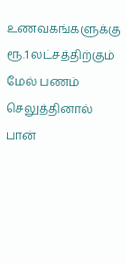உணவகங்களுக்கு ரூ.1 லட்சத்திற்கும் மேல் பணம் செலுத்தினால் பான்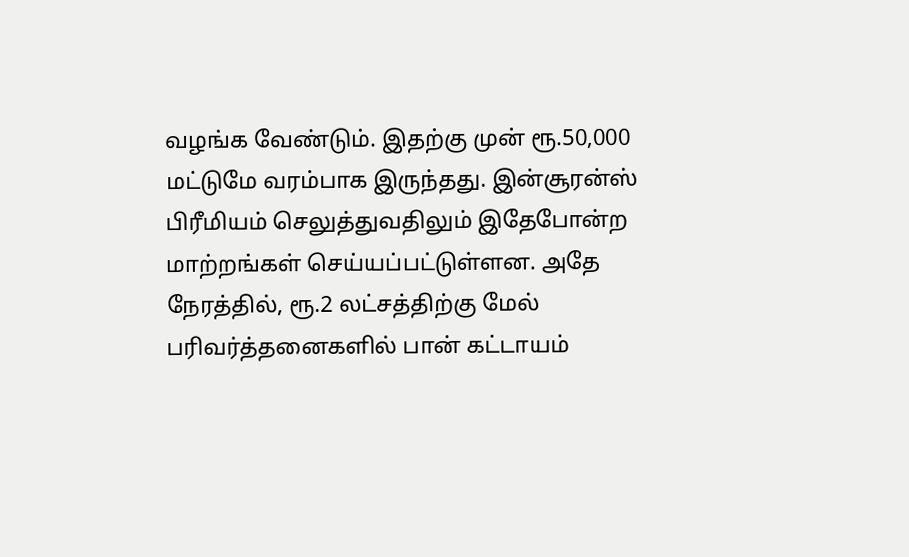வழங்க வேண்டும். இதற்கு முன் ரூ.50,000 மட்டுமே வரம்பாக இருந்தது. இன்சூரன்ஸ் பிரீமியம் செலுத்துவதிலும் இதேபோன்ற மாற்றங்கள் செய்யப்பட்டுள்ளன. அதே நேரத்தில், ரூ.2 லட்சத்திற்கு மேல் பரிவர்த்தனைகளில் பான் கட்டாயம்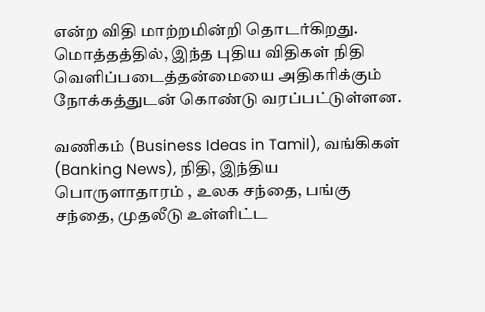என்ற விதி மாற்றமின்றி தொடர்கிறது. மொத்தத்தில், இந்த புதிய விதிகள் நிதி வெளிப்படைத்தன்மையை அதிகரிக்கும் நோக்கத்துடன் கொண்டு வரப்பட்டுள்ளன.

வணிகம் (Business Ideas in Tamil), வங்கிகள் (Banking News), நிதி, இந்திய பொருளாதாரம் , உலக சந்தை, பங்கு சந்தை, முதலீடு உள்ளிட்ட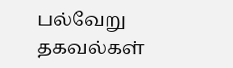பல்வேறு தகவல்கள்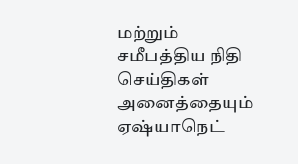மற்றும் சமீபத்திய நிதி செய்திகள் அனைத்தையும் ஏஷ்யாநெட்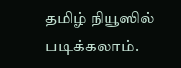தமிழ் நியூஸில் படிக்கலாம்.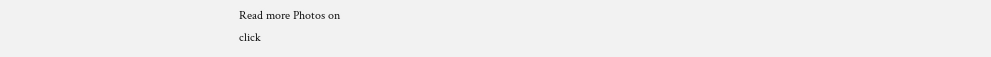Read more Photos on
click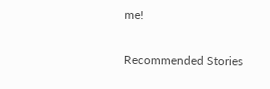me!

Recommended Stories